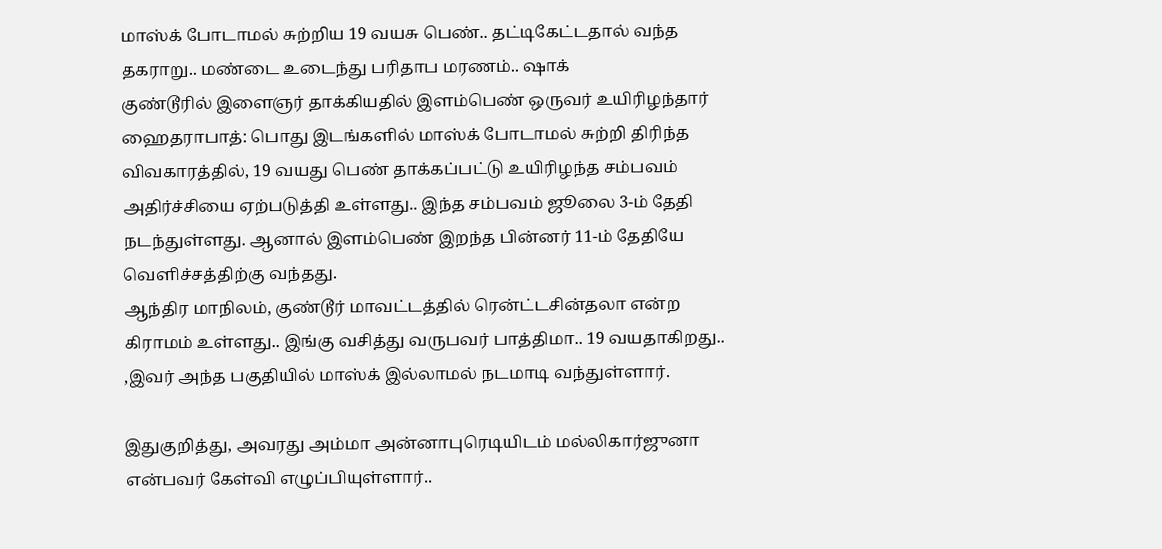மாஸ்க் போடாமல் சுற்றிய 19 வயசு பெண்.. தட்டிகேட்டதால் வந்த தகராறு.. மண்டை உடைந்து பரிதாப மரணம்.. ஷாக்
குண்டூரில் இளைஞர் தாக்கியதில் இளம்பெண் ஒருவர் உயிரிழந்தார்
ஹைதராபாத்: பொது இடங்களில் மாஸ்க் போடாமல் சுற்றி திரிந்த விவகாரத்தில், 19 வயது பெண் தாக்கப்பட்டு உயிரிழந்த சம்பவம் அதிர்ச்சியை ஏற்படுத்தி உள்ளது.. இந்த சம்பவம் ஜூலை 3-ம் தேதி நடந்துள்ளது. ஆனால் இளம்பெண் இறந்த பின்னர் 11-ம் தேதியே வெளிச்சத்திற்கு வந்தது.
ஆந்திர மாநிலம், குண்டூர் மாவட்டத்தில் ரென்ட்டசின்தலா என்ற கிராமம் உள்ளது.. இங்கு வசித்து வருபவர் பாத்திமா.. 19 வயதாகிறது.. ,இவர் அந்த பகுதியில் மாஸ்க் இல்லாமல் நடமாடி வந்துள்ளார்.

இதுகுறித்து, அவரது அம்மா அன்னாபுரெடியிடம் மல்லிகார்ஜுனா என்பவர் கேள்வி எழுப்பியுள்ளார்..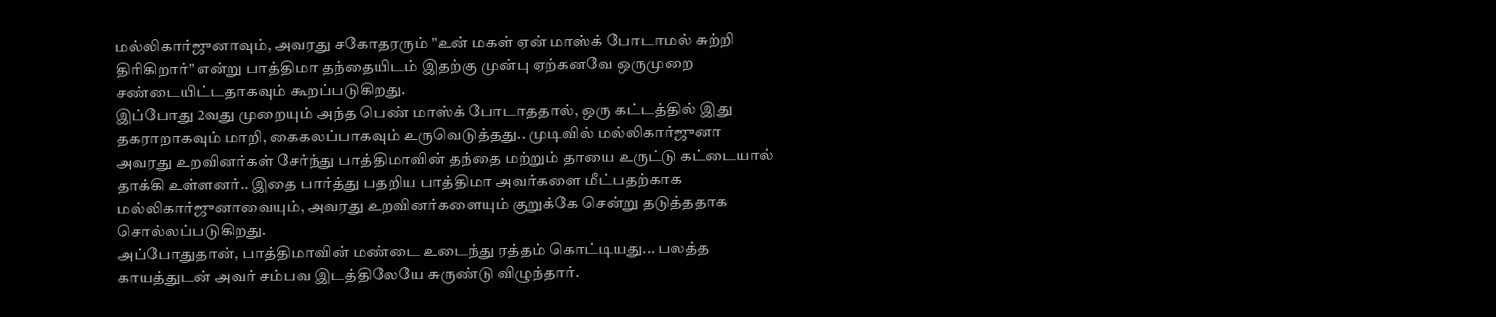மல்லிகார்ஜுனாவும், அவரது சகோதரரும் "உன் மகள் ஏன் மாஸ்க் போடாமல் சுற்றி திரிகிறார்" என்று பாத்திமா தந்தையிடம் இதற்கு முன்பு ஏற்கனவே ஒருமுறை சண்டையிட்டதாகவும் கூறப்படுகிறது.
இப்போது 2வது முறையும் அந்த பெண் மாஸ்க் போடாததால், ஒரு கட்டத்தில் இது தகராறாகவும் மாறி, கைகலப்பாகவும் உருவெடுத்தது.. முடிவில் மல்லிகார்ஜுனா அவரது உறவினர்கள் சேர்ந்து பாத்திமாவின் தந்தை மற்றும் தாயை உருட்டு கட்டையால் தாக்கி உள்ளனர்.. இதை பார்த்து பதறிய பாத்திமா அவர்களை மீட்பதற்காக மல்லிகார்ஜுனாவையும், அவரது உறவினர்களையும் குறுக்கே சென்று தடுத்ததாக சொல்லப்படுகிறது.
அப்போதுதான், பாத்திமாவின் மண்டை உடைந்து ரத்தம் கொட்டியது... பலத்த காயத்துடன் அவர் சம்பவ இடத்திலேயே சுருண்டு விழுந்தார்.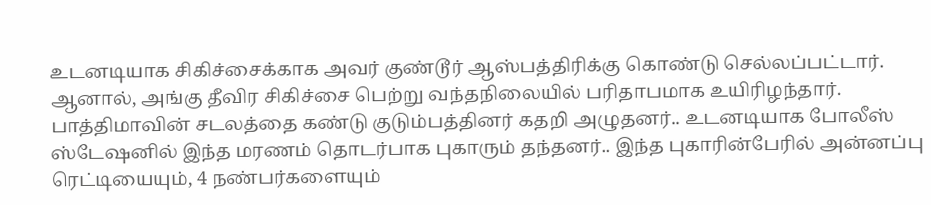உடனடியாக சிகிச்சைக்காக அவர் குண்டூர் ஆஸ்பத்திரிக்கு கொண்டு செல்லப்பட்டார். ஆனால், அங்கு தீவிர சிகிச்சை பெற்று வந்தநிலையில் பரிதாபமாக உயிரிழந்தார்.
பாத்திமாவின் சடலத்தை கண்டு குடும்பத்தினர் கதறி அழுதனர்.. உடனடியாக போலீஸ் ஸ்டேஷனில் இந்த மரணம் தொடர்பாக புகாரும் தந்தனர்.. இந்த புகாரின்பேரில் அன்னப்பு ரெட்டியையும், 4 நண்பர்களையும்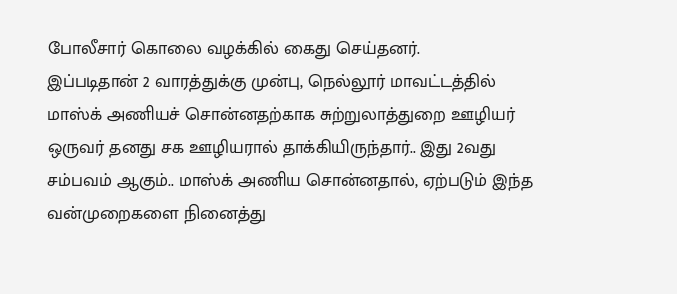போலீசார் கொலை வழக்கில் கைது செய்தனர்.
இப்படிதான் 2 வாரத்துக்கு முன்பு, நெல்லூர் மாவட்டத்தில் மாஸ்க் அணியச் சொன்னதற்காக சுற்றுலாத்துறை ஊழியர் ஒருவர் தனது சக ஊழியரால் தாக்கியிருந்தார்.. இது 2வது சம்பவம் ஆகும்.. மாஸ்க் அணிய சொன்னதால், ஏற்படும் இந்த வன்முறைகளை நினைத்து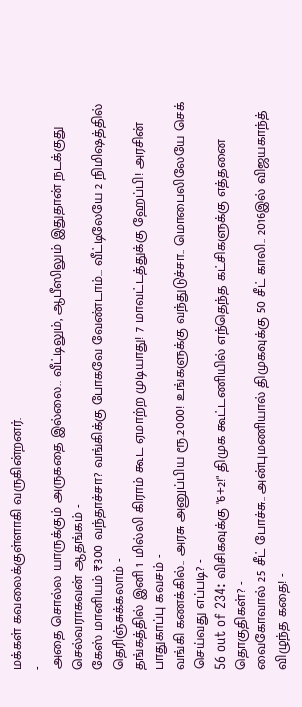மக்கள் கவலைக்குள்ளாகி வருகின்றனர்.
-
அதை சொல்ல யாருக்கும் அருகதை இல்லை.. வீட்டிலும், ஆபீஸிலும் இதுதான் நடக்குது செல்வராகவன் ஆதங்கம் -
கேஸ் மானியம் ₹300 வந்தாச்சா? வங்கிக்கு போகவே வேண்டாம்… வீட்டிலேயே 2 நிமிஷத்தில் தெரிஞ்சுக்கலாம் -
தங்கத்தில் இனி 1 மில்லி கிராம் கூட ஏமாற்ற முடியாது! 7 மாவட்டத்துக்கு ஹேப்பி! அரசின் பாதுகாப்பு கவசம் -
வங்கி கணக்கில்.. அரசு அனுப்பிய ரூ.2000! உங்களுக்கு வந்துடுச்சா.. மொபைலிலேயே செக் செய்வது எப்படி? -
56 out of 234: விசிகவுக்கு "6+2!" திமுக கூட்டணியில் எந்தெந்த கட்சிகளுக்கு எத்தனை தொகுதிகள்? -
வைகோவால் 25 சீட் போச்சு.. அன்புமணியால் திமுகவுக்கு 50 சீட் காலி.. 2016இல் விஜயகாந்த் விழுந்த கதை! -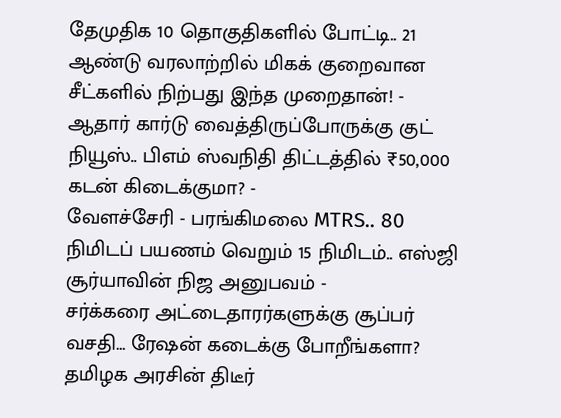தேமுதிக 10 தொகுதிகளில் போட்டி.. 21 ஆண்டு வரலாற்றில் மிகக் குறைவான சீட்களில் நிற்பது இந்த முறைதான்! -
ஆதார் கார்டு வைத்திருப்போருக்கு குட் நியூஸ்.. பிஎம் ஸ்வநிதி திட்டத்தில் ₹50,000 கடன் கிடைக்குமா? -
வேளச்சேரி - பரங்கிமலை MTRS.. 80 நிமிடப் பயணம் வெறும் 15 நிமிடம்.. எஸ்ஜி சூர்யாவின் நிஜ அனுபவம் -
சர்க்கரை அட்டைதாரர்களுக்கு சூப்பர் வசதி… ரேஷன் கடைக்கு போறீங்களா? தமிழக அரசின் திடீர்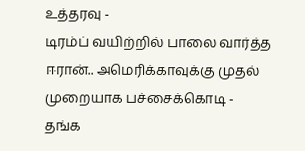உத்தரவு -
டிரம்ப் வயிற்றில் பாலை வார்த்த ஈரான்.. அமெரிக்காவுக்கு முதல் முறையாக பச்சைக்கொடி -
தங்க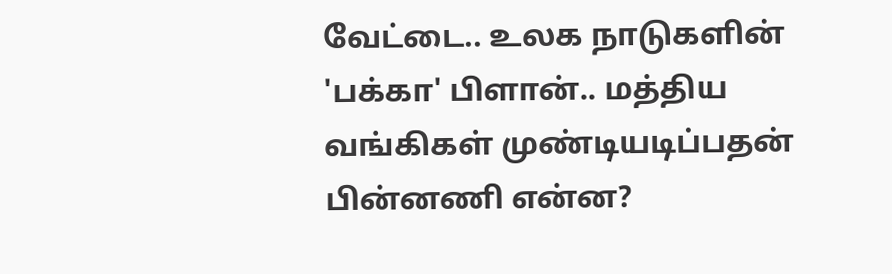வேட்டை.. உலக நாடுகளின் 'பக்கா' பிளான்.. மத்திய வங்கிகள் முண்டியடிப்பதன் பின்னணி என்ன?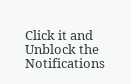Click it and Unblock the Notifications